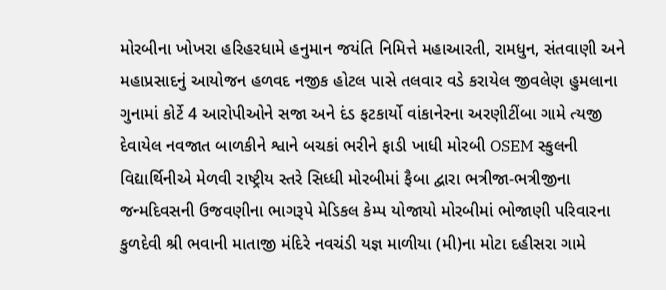મોરબીના ખોખરા હરિહરધામે હનુમાન જયંતિ નિમિત્તે મહાઆરતી, રામધુન, સંતવાણી અને મહાપ્રસાદનું આયોજન હળવદ નજીક હોટલ પાસે તલવાર વડે કરાયેલ જીવલેણ હુમલાના ગુનામાં કોર્ટે 4 આરોપીઓને સજા અને દંડ ફટકાર્યો વાંકાનેરના અરણીટીંબા ગામે ત્યજી દેવાયેલ નવજાત બાળકીને શ્વાને બચકાં ભરીને ફાડી ખાધી મોરબી OSEM સ્કુલની વિદ્યાર્થિનીએ મેળવી રાષ્ટ્રીય સ્તરે સિધ્ધી મોરબીમાં ફૈબા દ્વારા ભત્રીજા-ભત્રીજીના જન્મદિવસની ઉજવણીના ભાગરૂપે મેડિકલ કેમ્પ યોજાયો મોરબીમાં ભોજાણી પરિવારના કુળદેવી શ્રી ભવાની માતાજી મંદિરે નવચંડી યજ્ઞ માળીયા (મી)ના મોટા દહીસરા ગામે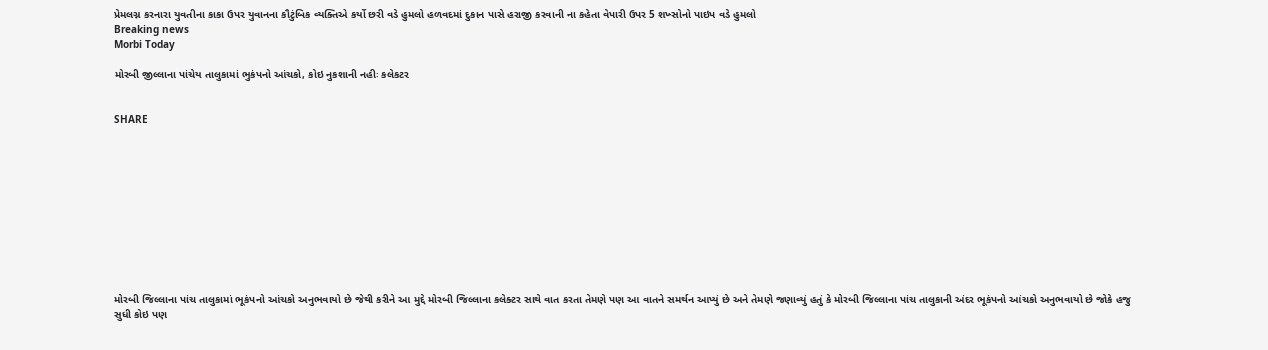પ્રેમલગ્ન કરનારા યુવતીના કાકા ઉપર યુવાનના કૌટુંબિક વ્યક્તિએ કર્યો છરી વડે હુમલો હળવદમાં દુકાન પાસે હરાજી કરવાની ના કહેતા વેપારી ઉપર 5 શખ્સોનો પાઇપ વડે હુમલો
Breaking news
Morbi Today

મોરબી જીલ્લાના પાંચેય તાલુકામાં ભુકંપનો આંચકો, કોઇ નુકશાની નહીઃ કલેકટર


SHARE











મોરબી જિલ્લાના પાંચ તાલુકામાં ભૂકંપનો આંચકો અનુભવાયો છે જેથી કરીને આ મુદ્દે મોરબી જિલ્લાના કલેક્ટર સાથે વાત કરતા તેમણે પણ આ વાતને સમર્થન આપ્યું છે અને તેમણે જણાવ્યું હતું કે મોરબી જિલ્લાના પાંચ તાલુકાની અંદર ભૂકંપનો આંચકો અનુભવાયો છે જોકે હજુ સુધી કોઇ પણ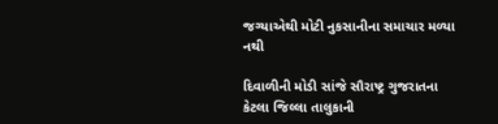જગ્યાએથી મોટી નુકસાનીના સમાચાર મળ્યા નથી

દિવાળીની મોડી સાંજે સૌરાષ્ટ્ર ગુજરાતના કેટલા જિલ્લા તાલુકાની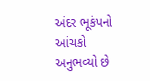અંદર ભૂકંપનો આંચકો અનુભવ્યો છે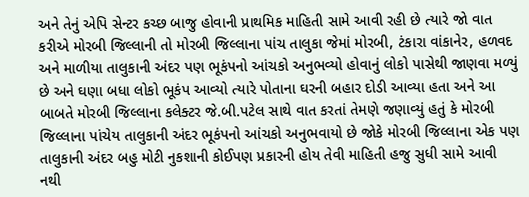અને તેનું એપિ સેન્ટર કચ્છ બાજુ હોવાની પ્રાથમિક માહિતી સામે આવી રહી છે ત્યારે જો વાત કરીએ મોરબી જિલ્લાની તો મોરબી જિલ્લાના પાંચ તાલુકા જેમાં મોરબી, ટંકારા વાંકાનેર, હળવદ અને માળીયા તાલુકાની અંદર પણ ભૂકંપનો આંચકો અનુભવ્યો હોવાનું લોકો પાસેથી જાણવા મળ્યું છે અને ઘણા બધા લોકો ભૂકંપ આવ્યો ત્યારે પોતાના ઘરની બહાર દોડી આવ્યા હતા અને આ બાબતે મોરબી જિલ્લાના કલેક્ટર જે.બી.પટેલ સાથે વાત કરતાં તેમણે જણાવ્યું હતું કે મોરબી જિલ્લાના પાંચેય તાલુકાની અંદર ભૂકંપનો આંચકો અનુભવાયો છે જોકે મોરબી જિલ્લાના એક પણ તાલુકાની અંદર બહુ મોટી નુકશાની કોઈપણ પ્રકારની હોય તેવી માહિતી હજુ સુધી સામે આવી નથી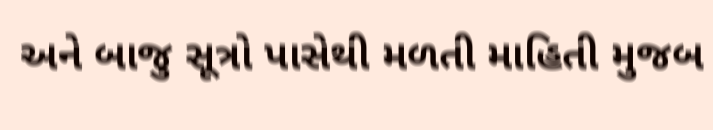અને બાજુ સૂત્રો પાસેથી મળતી માહિતી મુજબ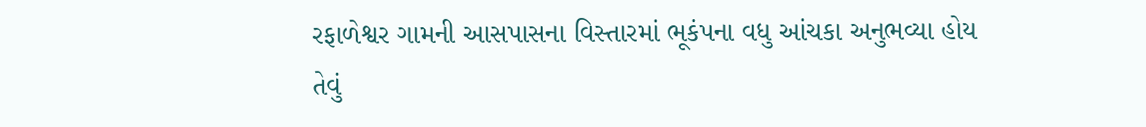રફાળેશ્વર ગામની આસપાસના વિસ્તારમાં ભૂકંપના વધુ આંચકા અનુભવ્યા હોય તેવું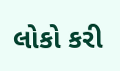લોકો કરી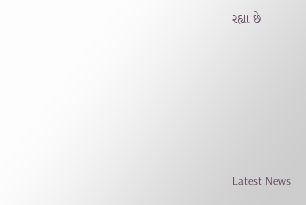રહ્યા છે






Latest News